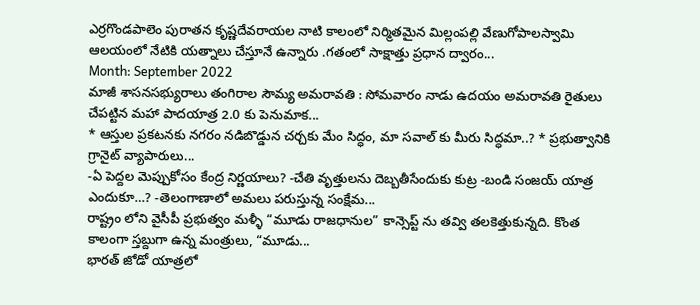ఎర్రగొండపాలెం పురాతన కృష్ణదేవరాయల నాటి కాలంలో నిర్మితమైన మిల్లంపల్లి వేణుగోపాలస్వామి ఆలయంలో నేటికి యత్నాలు చేస్తూనే ఉన్నారు .గతంలో సాక్షాత్తు ప్రధాన ద్వారం...
Month: September 2022
మాజీ శాసనసభ్యురాలు తంగిరాల సౌమ్య అమరావతి : సోమవారం నాడు ఉదయం అమరావతి రైతులు చేపట్టిన మహా పాదయాత్ర 2.0 కు పెనుమాక...
* ఆస్తుల ప్రకటనకు నగరం నడిబొడ్డున చర్చకు మేం సిద్ధం, మా సవాల్ కు మీరు సిద్ధమా..? * ప్రభుత్వానికి గ్రానైట్ వ్యాపారులు...
-ఏ పెద్దల మెప్పుకోసం కేంద్ర నిర్ణయాలు? -చేతి వృత్తులను దెబ్బతీసేందుకు కుట్ర -బండి సంజయ్ యాత్ర ఎందుకూ…? -తెలంగాణాలో అమలు పరుస్తున్న సంక్షేమ...
రాష్ట్రం లోని వైసీపీ ప్రభుత్వం మళ్ళీ “మూడు రాజధానుల” కాన్సెప్ట్ ను తవ్వి తలకెత్తుకున్నది. కొంత కాలంగా స్తబ్దుగా ఉన్న మంత్రులు, “మూడు...
భారత్ జోడో యాత్రలో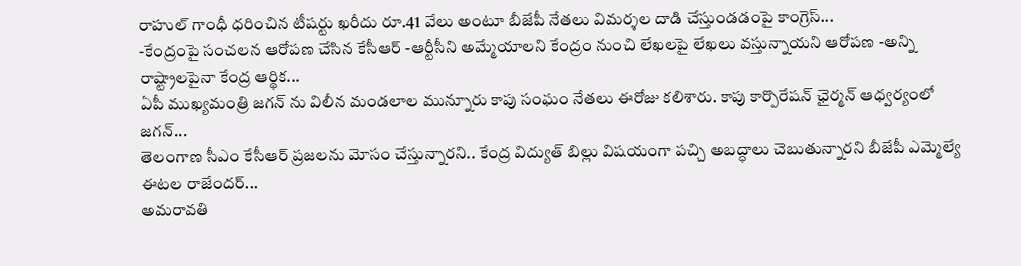రాహుల్ గాంధీ ధరించిన టీషర్టు ఖరీదు రూ.41 వేలు అంటూ బీజేపీ నేతలు విమర్శల దాడి చేస్తుండడంపై కాంగ్రెస్...
-కేంద్రంపై సంచలన ఆరోపణ చేసిన కేసీఆర్ -ఆర్టీసీని అమ్మేయాలని కేంద్రం నుంచి లేఖలపై లేఖలు వస్తున్నాయని ఆరోపణ -అన్ని రాష్ట్రాలపైనా కేంద్ర ఆర్థిక...
ఏపీ ముఖ్యమంత్రి జగన్ ను విలీన మండలాల మున్నూరు కాపు సంఘం నేతలు ఈరోజు కలిశారు. కాపు కార్పొరేషన్ ఛైర్మన్ ఆధ్వర్యంలో జగన్...
తెలంగాణ సీఎం కేసీఆర్ ప్రజలను మోసం చేస్తున్నారని.. కేంద్ర విద్యుత్ బిల్లు విషయంగా పచ్చి అబద్ధాలు చెబుతున్నారని బీజేపీ ఎమ్మెల్యే ఈటల రాజేందర్...
అమరావతి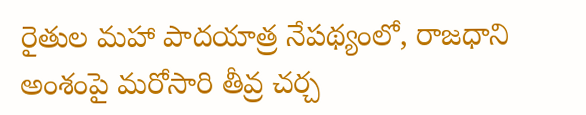రైతుల మహా పాదయాత్ర నేపథ్యంలో, రాజధాని అంశంపై మరోసారి తీవ్ర చర్చ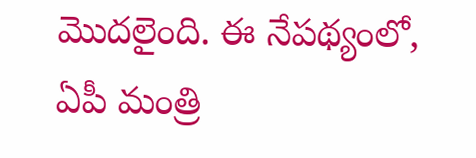మొదలైంది. ఈ నేపథ్యంలో, ఏపీ మంత్రి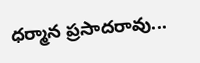ధర్మాన ప్రసాదరావు...